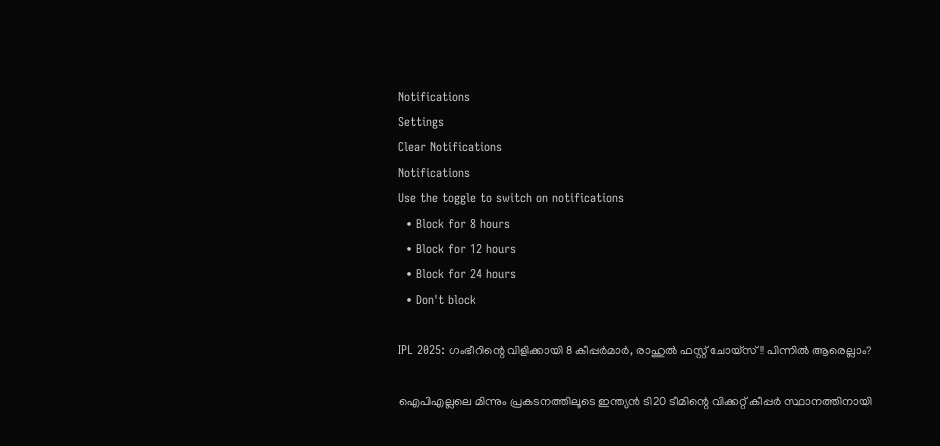Notifications
Settings
Clear Notifications
Notifications
Use the toggle to switch on notifications
  • Block for 8 hours
  • Block for 12 hours
  • Block for 24 hours
  • Don't block

IPL 2025: ഗംഭീറിന്റെ വിളിക്കായി 8 കീപ്പര്‍മാര്‍, രാഹുല്‍ ഫസ്റ്റ് ചോയ്‌സ്!! പിന്നില്‍ ആരെല്ലാം?

ഐപിഎല്ലലെ മിന്നും പ്രകടനത്തിലൂടെ ഇന്ത്യന്‍ ടി20 ടീമിന്റെ വിക്കറ്റ് കീപ്പര്‍ സ്ഥാനത്തിനായി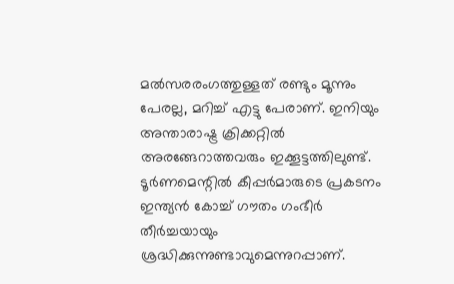മല്‍സരരംഗത്തുള്ളത് രണ്ടും മൂന്നും പേരല്ല, മറിച്ച് എട്ടു പേരാണ്. ഇനിയും അന്താരാഷ്ട്ര ക്രിക്കറ്റില്‍ അരങ്ങേറാത്തവരും ഇക്കൂട്ടത്തിലുണ്ട്. ടൂര്‍ണമെന്റില്‍ കീപ്പര്‍മാരുടെ പ്രകടനം ഇന്ത്യന്‍ കോച്ച് ഗൗതം ഗംഭീര്‍ തീര്‍ച്ചയായും ശ്രദ്ധിക്കുന്നുണ്ടാവുമെന്നുറപ്പാണ്.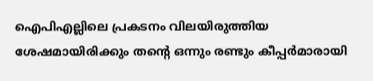ഐപിഎല്ലിലെ പ്രകടനം വിലയിരുത്തിയ ശേഷമായിരിക്കും തന്റെ ഒന്നും രണ്ടും കീപ്പര്‍മാരായി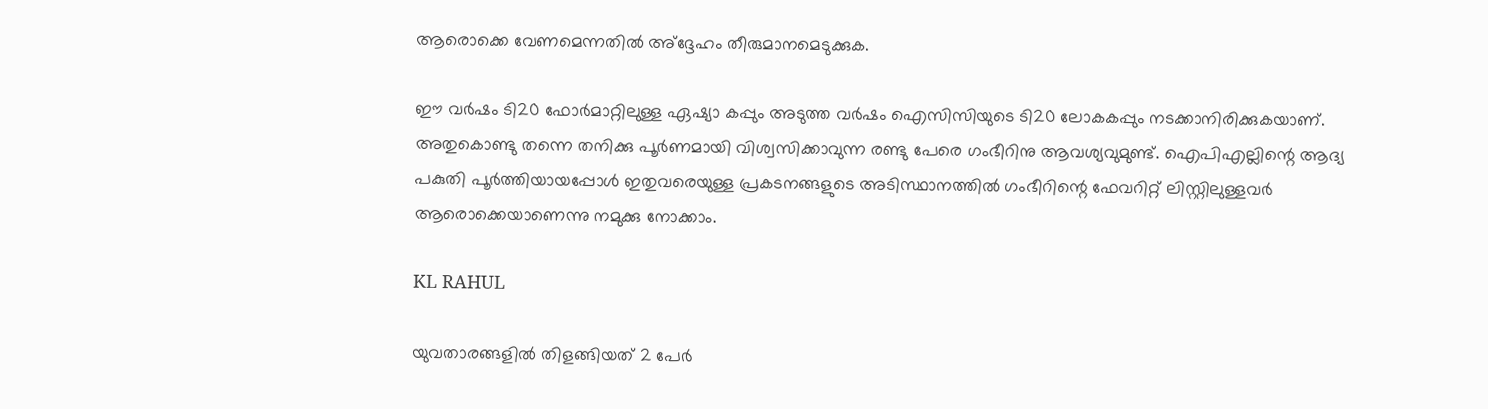ആരൊക്കെ വേണമെന്നതില്‍ അ്‌ദ്ദേഹം തീരുമാനമെടുക്കുക.

ഈ വര്‍ഷം ടി20 ഫോര്‍മാറ്റിലുള്ള ഏഷ്യാ കപ്പും അടുത്ത വര്‍ഷം ഐസിസിയുടെ ടി20 ലോകകപ്പും നടക്കാനിരിക്കുകയാണ്. അതുകൊണ്ടു തന്നെ തനിക്കു പൂര്‍ണമായി വിശ്വസിക്കാവുന്ന രണ്ടു പേരെ ഗംഭീറിനു ആവശ്യവുമുണ്ട്. ഐപിഎല്ലിന്റെ ആദ്യ പകുതി പൂര്‍ത്തിയായപ്പോള്‍ ഇതുവരെയുള്ള പ്രകടനങ്ങളുടെ അടിസ്ഥാനത്തില്‍ ഗംഭീറിന്റെ ഫേവറിറ്റ് ലിസ്റ്റിലുള്ളവര്‍ ആരൊക്കെയാണെന്നു നമുക്കു നോക്കാം.

KL RAHUL

യുവതാരങ്ങളില്‍ തിളങ്ങിയത് 2 പേര്‍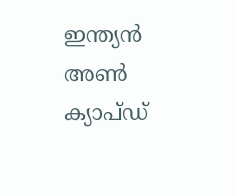ഇന്ത്യന്‍ അണ്‍ ക്യാപ്ഡ്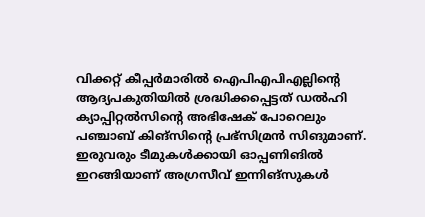വിക്കറ്റ് കീപ്പര്‍മാരില്‍ ഐപിഎപിഎല്ലിന്റെ ആദ്യപകുതിയില്‍ ശ്രദ്ധിക്കപ്പെട്ടത് ഡല്‍ഹി ക്യാപ്പിറ്റല്‍സിന്റെ അഭിഷേക് പോറെലും പഞ്ചാബ് കിങ്‌സിന്റെ പ്രഭ്‌സിമ്രന്‍ സിങുമാണ്. ഇരുവരും ടീമുകള്‍ക്കായി ഓപ്പണിങില്‍ ഇറങ്ങിയാണ് അഗ്രസീവ് ഇന്നിങ്‌സുകള്‍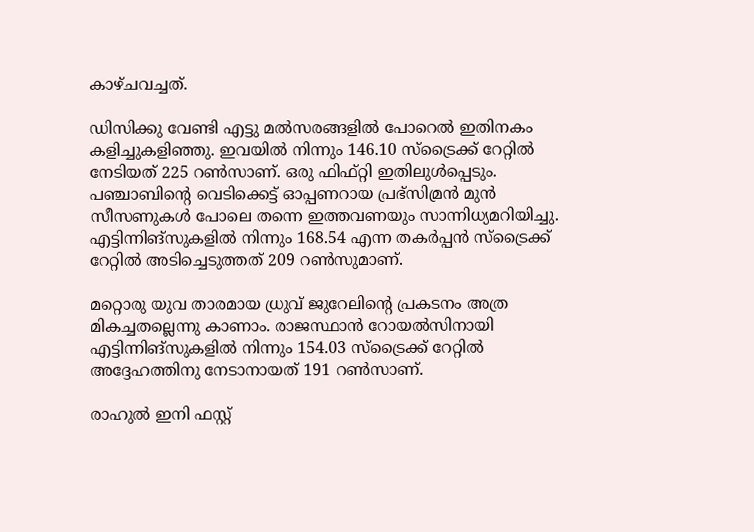കാഴ്ചവച്ചത്.

ഡിസിക്കു വേണ്ടി എട്ടു മല്‍സരങ്ങളില്‍ പോറെല്‍ ഇതിനകം കളിച്ചുകളിഞ്ഞു. ഇവയില്‍ നിന്നും 146.10 സ്‌ട്രൈക്ക് റേറ്റില്‍ നേടിയത് 225 റണ്‍സാണ്. ഒരു ഫിഫ്റ്റി ഇതിലുള്‍പ്പെടും. പഞ്ചാബിന്റെ വെടിക്കെട്ട് ഓപ്പണറായ പ്രഭ്‌സിമ്രന്‍ മുന്‍ സീസണുകള്‍ പോലെ തന്നെ ഇത്തവണയും സാന്നിധ്യമറിയിച്ചു. എട്ടിന്നിങ്‌സുകളില്‍ നിന്നും 168.54 എന്ന തകര്‍പ്പന്‍ സ്‌ട്രൈക്ക് റേറ്റില്‍ അടിച്ചെടുത്തത് 209 റണ്‍സുമാണ്.

മറ്റൊരു യുവ താരമായ ധ്രുവ് ജുറേലിന്റെ പ്രകടനം അത്ര മികച്ചതല്ലെന്നു കാണാം. രാജസ്ഥാന്‍ റോയല്‍സിനായി എട്ടിന്നിങ്‌സുകളില്‍ നിന്നും 154.03 സ്‌ട്രൈക്ക് റേറ്റില്‍ അദ്ദേഹത്തിനു നേടാനായത് 191 റണ്‍സാണ്.

രാഹുല്‍ ഇനി ഫസ്റ്റ്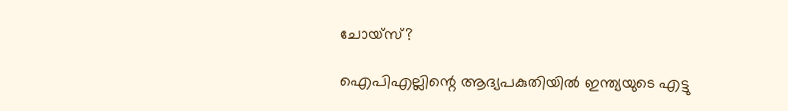ചോയ്‌സ്?

ഐപിഎല്ലിന്റെ ആദ്യപകുതിയില്‍ ഇന്ത്യയുടെ എട്ടു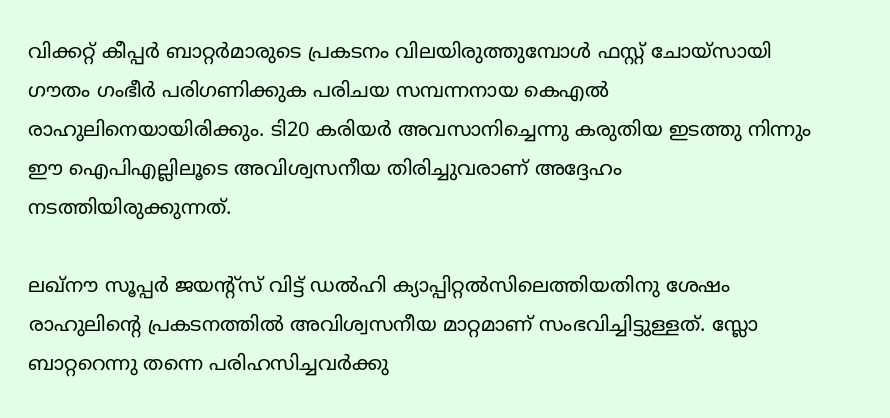വിക്കറ്റ് കീപ്പര്‍ ബാറ്റര്‍മാരുടെ പ്രകടനം വിലയിരുത്തുമ്പോള്‍ ഫസ്റ്റ് ചോയ്‌സായി ഗൗതം ഗംഭീര്‍ പരിഗണിക്കുക പരിചയ സമ്പന്നനായ കെഎല്‍ രാഹുലിനെയായിരിക്കും. ടി20 കരിയര്‍ അവസാനിച്ചെന്നു കരുതിയ ഇടത്തു നിന്നും ഈ ഐപിഎല്ലിലൂടെ അവിശ്വസനീയ തിരിച്ചുവരാണ് അദ്ദേഹം നടത്തിയിരുക്കുന്നത്.

ലഖ്‌നൗ സൂപ്പര്‍ ജയന്റ്‌സ് വിട്ട് ഡല്‍ഹി ക്യാപ്പിറ്റല്‍സിലെത്തിയതിനു ശേഷം രാഹുലിന്റെ പ്രകടനത്തില്‍ അവിശ്വസനീയ മാറ്റമാണ് സംഭവിച്ചിട്ടുള്ളത്. സ്ലോ ബാറ്ററെന്നു തന്നെ പരിഹസിച്ചവര്‍ക്കു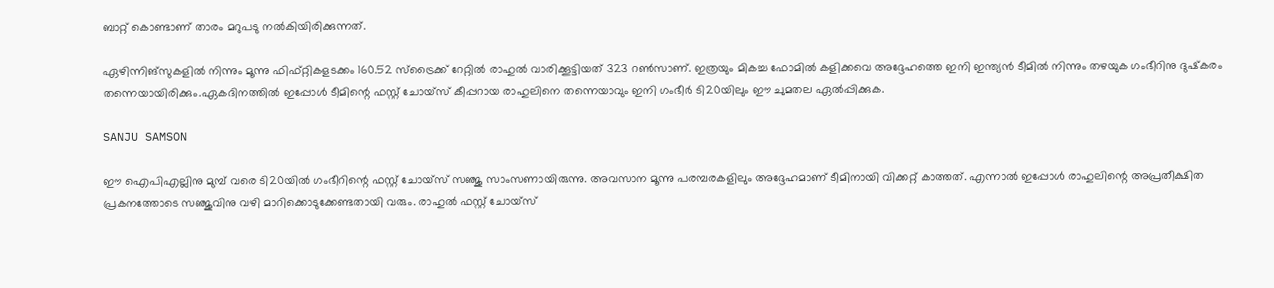ബാറ്റ് കൊണ്ടാണ് താരം മറുപടു നല്‍കിയിരിക്കുന്നത്.

ഏഴിന്നിങ്‌സുകളില്‍ നിന്നും മൂന്നു ഫിഫ്റ്റികളടക്കം 160.52 സ്‌ട്രൈക്ക് റേറ്റില്‍ രാഹുല്‍ വാരിക്കൂട്ടിയത് 323 റണ്‍സാണ്. ഇത്രയും മികച്ച ഫോമില്‍ കളിക്കവെ അദ്ദേഹത്തെ ഇനി ഇന്ത്യന്‍ ടീമില്‍ നിന്നും തഴയുക ഗംഭീറിനു ദുഷ്‌കരം തന്നെയായിരിക്കും.ഏകദിനത്തില്‍ ഇപ്പോള്‍ ടീമിന്റെ ഫസ്റ്റ് ചോയ്‌സ് കീപ്പറായ രാഹുലിനെ തന്നെയാവും ഇനി ഗംഭീര്‍ ടി20യിലും ഈ ചുമതല ഏല്‍പ്പിക്കുക.

SANJU SAMSON

ഈ ഐപിഎല്ലിനു മുമ്പ് വരെ ടി20യില്‍ ഗംഭീറിന്റെ ഫസ്റ്റ് ചോയ്‌സ് സഞ്ജു സാംസണായിരുന്നു. അവസാന മൂന്നു പരമ്പരകളിലും അദ്ദേഹമാണ് ടീമിനായി വിക്കറ്റ് കാത്തത്. എന്നാല്‍ ഇപ്പോള്‍ രാഹുലിന്റെ അപ്രതീക്ഷിത പ്രകനത്തോടെ സഞ്ജുവിനു വഴി മാറിക്കൊടുക്കേണ്ടതായി വരും. രാഹുല്‍ ഫസ്റ്റ് ചോയ്‌സ്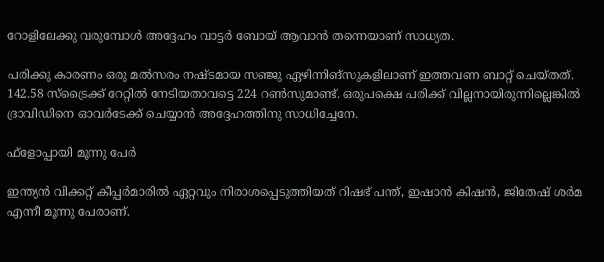റോളിലേക്കു വരുമ്പോള്‍ അദ്ദേഹം വാട്ടര്‍ ബോയ് ആവാന്‍ തന്നെയാണ് സാധ്യത.

പരിക്കു കാരണം ഒരു മല്‍സരം നഷ്ടമായ സഞ്ജു ഏഴിന്നിങ്‌സുകളിലാണ് ഇത്തവണ ബാറ്റ് ചെയ്തത്. 142.58 സ്‌ട്രൈക്ക് റേറ്റില്‍ നേടിയതാവട്ടെ 224 റണ്‍സുമാണ്ട്. ഒരുപക്ഷെ പരിക്ക് വില്ലനായിരുന്നില്ലെങ്കില്‍ ദ്രാവിഡിനെ ഓവര്‍ടേക്ക് ചെയ്യാന്‍ അദ്ദേഹത്തിനു സാധിച്ചേനേ.

ഫ്‌ളോപ്പായി മൂന്നു പേര്‍

ഇന്ത്യന്‍ വിക്കറ്റ് കീപ്പര്‍മാരില്‍ ഏറ്റവും നിരാശപ്പെടുത്തിയത് റിഷഭ് പന്ത്, ഇഷാന്‍ കിഷന്‍, ജിതേഷ് ശര്‍മ എന്നീ മൂന്നു പേരാണ്.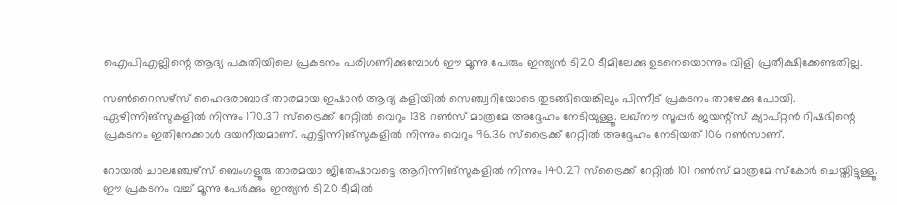ഐപിഎല്ലിന്റെ ആദ്യ പകുതിയിലെ പ്രകടനം പരിഗണിക്കുമ്പോള്‍ ഈ മൂന്നു പേരും ഇന്ത്യന്‍ ടി20 ടീമിലേക്കു ഉടനെയൊന്നും വിളി പ്രതീക്ഷിക്കേണ്ടതില്ല.

സണ്‍റൈസഴ്‌സ് ഹൈദരാബാദ് താരമായ ഇഷാന്‍ ആദ്യ കളിയില്‍ സെഞ്ച്വറിയോടെ തുടങ്ങിയെങ്കിലും പിന്നീട് പ്രകടനം താഴേക്കു പോയി. ഏഴിന്നിങ്‌സുകളില്‍ നിന്നും 170.37 സ്‌ട്രൈക്ക് റേറ്റില്‍ വെറും 138 റണ്‍സ് മാത്രമേ അദ്ദേഹം നേടിയുള്ളൂ. ലഖ്‌നൗ സൂപ്പര്‍ ജയന്റ്‌സ് ക്യാപ്റ്റന്‍ റിഷഭിന്റെ പ്രകടനം ഇതിനേക്കാള്‍ ദയനീയമാണ്. എട്ടിന്നിങ്‌സുകളില്‍ നിന്നും വെറും 96.36 സ്‌ട്രൈക്ക് റേറ്റില്‍ അദ്ദേഹം നേടിയത് 106 റണ്‍സാണ്.

റോയല്‍ ചാലഞ്ചേഴ്‌സ് ബെംഗളൂരു താരമയാ ജിതേഷാവട്ടെ ആറിന്നിങ്‌സുകളില്‍ നിന്നും 140.27 സ്‌ട്രൈക്ക് റേറ്റില്‍ 101 റണ്‍സ് മാത്രമേ സ്‌കോര്‍ ചെയ്തിട്ടുള്ളൂ. ഈ പ്രകടനം വച്ച് മൂന്നു പേര്‍ക്കും ഇന്ത്യന്‍ ടി20 ടീമില്‍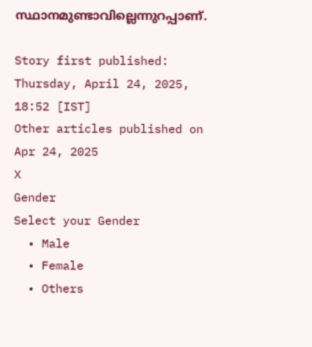സ്ഥാനമുണ്ടാവില്ലെന്നുറപ്പാണ്.

Story first published: Thursday, April 24, 2025, 18:52 [IST]
Other articles published on Apr 24, 2025
X
Gender
Select your Gender
  • Male
  • Female
  • Others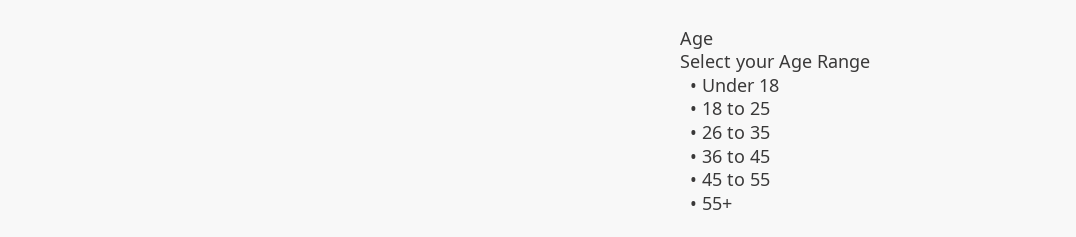Age
Select your Age Range
  • Under 18
  • 18 to 25
  • 26 to 35
  • 36 to 45
  • 45 to 55
  • 55+